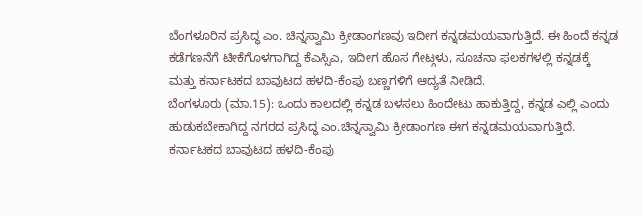ಬೆಂಗಳೂರಿನ ಪ್ರಸಿದ್ಧ ಎಂ. ಚಿನ್ನಸ್ವಾಮಿ ಕ್ರೀಡಾಂಗಣವು ಇದೀಗ ಕನ್ನಡಮಯವಾಗುತ್ತಿದೆ. ಈ ಹಿಂದೆ ಕನ್ನಡ ಕಡೆಗಣನೆಗೆ ಟೀಕೆಗೊಳಗಾಗಿದ್ದ ಕೆಎಸ್ಸಿಎ, ಇದೀಗ ಹೊಸ ಗೇಟ್ಗಳು, ಸೂಚನಾ ಫಲಕಗಳಲ್ಲಿ ಕನ್ನಡಕ್ಕೆ ಮತ್ತು ಕರ್ನಾಟಕದ ಬಾವುಟದ ಹಳದಿ-ಕೆಂಪು ಬಣ್ಣಗಳಿಗೆ ಆದ್ಯತೆ ನೀಡಿದೆ.
ಬೆಂಗಳೂರು (ಮಾ.15): ಒಂದು ಕಾಲದಲ್ಲಿ ಕನ್ನಡ ಬಳಸಲು ಹಿಂದೇಟು ಹಾಕುತ್ತಿದ್ದ, ಕನ್ನಡ ಎಲ್ಲಿ ಎಂದು ಹುಡುಕಬೇಕಾಗಿದ್ದ ನಗರದ ಪ್ರಸಿದ್ಧ ಎಂ.ಚಿನ್ನಸ್ವಾಮಿ ಕ್ರೀಡಾಂಗಣ ಈಗ ಕನ್ನಡಮಯವಾಗುತ್ತಿದೆ. ಕರ್ನಾಟಕದ ಬಾವುಟದ ಹಳದಿ-ಕೆಂಪು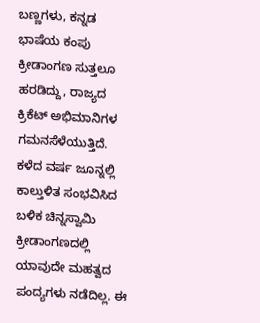ಬಣ್ಣಗಳು, ಕನ್ನಡ ಭಾಷೆಯ ಕಂಪು ಕ್ರೀಡಾಂಗಣ ಸುತ್ತಲೂ ಹರಡಿದ್ದು, ರಾಜ್ಯದ ಕ್ರಿಕೆಟ್ ಅಭಿಮಾನಿಗಳ ಗಮನಸೆಳೆಯುತ್ತಿದೆ.
ಕಳೆದ ವರ್ಷ ಜೂನ್ನಲ್ಲಿ ಕಾಲ್ತುಳಿತ ಸಂಭವಿಸಿದ ಬಳಿಕ ಚಿನ್ನಸ್ವಾಮಿ ಕ್ರೀಡಾಂಗಣದಲ್ಲಿ ಯಾವುದೇ ಮಹತ್ವದ ಪಂದ್ಯಗಳು ನಡೆದಿಲ್ಲ. ಈ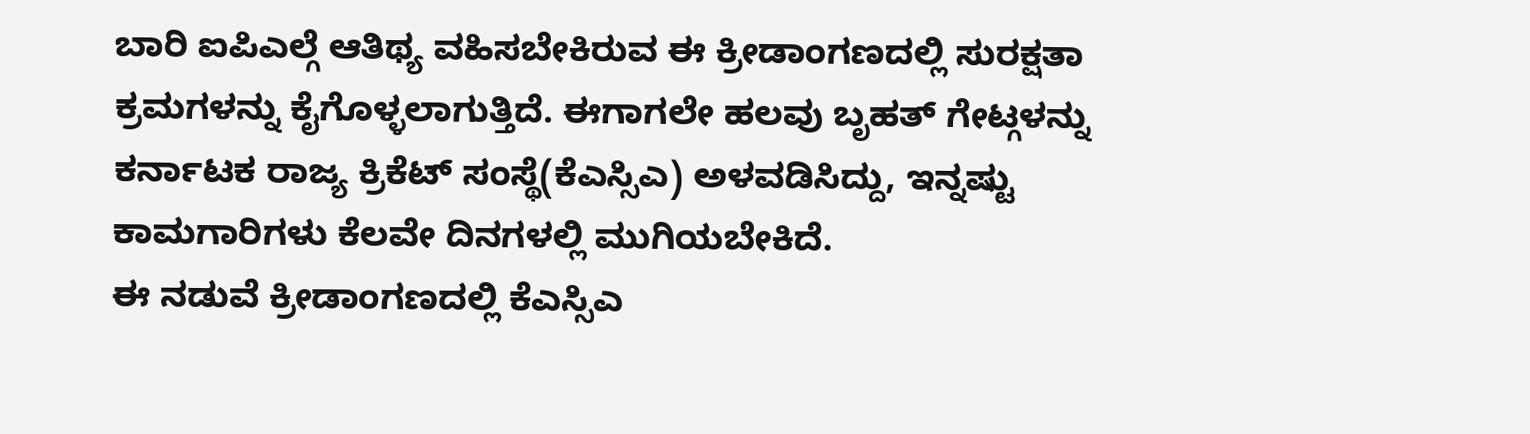ಬಾರಿ ಐಪಿಎಲ್ಗೆ ಆತಿಥ್ಯ ವಹಿಸಬೇಕಿರುವ ಈ ಕ್ರೀಡಾಂಗಣದಲ್ಲಿ ಸುರಕ್ಷತಾ ಕ್ರಮಗಳನ್ನು ಕೈಗೊಳ್ಳಲಾಗುತ್ತಿದೆ. ಈಗಾಗಲೇ ಹಲವು ಬೃಹತ್ ಗೇಟ್ಗಳನ್ನು ಕರ್ನಾಟಕ ರಾಜ್ಯ ಕ್ರಿಕೆಟ್ ಸಂಸ್ಥೆ(ಕೆಎಸ್ಸಿಎ) ಅಳವಡಿಸಿದ್ದು, ಇನ್ನಷ್ಟು ಕಾಮಗಾರಿಗಳು ಕೆಲವೇ ದಿನಗಳಲ್ಲಿ ಮುಗಿಯಬೇಕಿದೆ.
ಈ ನಡುವೆ ಕ್ರೀಡಾಂಗಣದಲ್ಲಿ ಕೆಎಸ್ಸಿಎ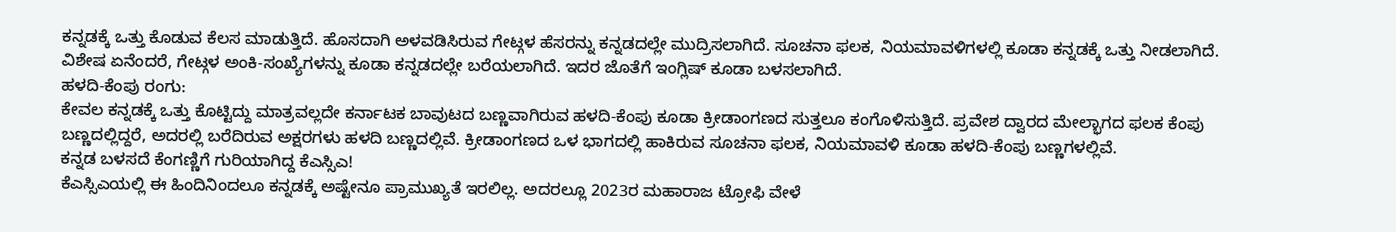ಕನ್ನಡಕ್ಕೆ ಒತ್ತು ಕೊಡುವ ಕೆಲಸ ಮಾಡುತ್ತಿದೆ. ಹೊಸದಾಗಿ ಅಳವಡಿಸಿರುವ ಗೇಟ್ಗಳ ಹೆಸರನ್ನು ಕನ್ನಡದಲ್ಲೇ ಮುದ್ರಿಸಲಾಗಿದೆ. ಸೂಚನಾ ಫಲಕ, ನಿಯಮಾವಳಿಗಳಲ್ಲಿ ಕೂಡಾ ಕನ್ನಡಕ್ಕೆ ಒತ್ತು ನೀಡಲಾಗಿದೆ. ವಿಶೇಷ ಏನೆಂದರೆ, ಗೇಟ್ಗಳ ಅಂಕಿ-ಸಂಖ್ಯೆಗಳನ್ನು ಕೂಡಾ ಕನ್ನಡದಲ್ಲೇ ಬರೆಯಲಾಗಿದೆ. ಇದರ ಜೊತೆಗೆ ಇಂಗ್ಲಿಷ್ ಕೂಡಾ ಬಳಸಲಾಗಿದೆ.
ಹಳದಿ-ಕೆಂಪು ರಂಗು:
ಕೇವಲ ಕನ್ನಡಕ್ಕೆ ಒತ್ತು ಕೊಟ್ಟಿದ್ದು ಮಾತ್ರವಲ್ಲದೇ ಕರ್ನಾಟಕ ಬಾವುಟದ ಬಣ್ಣವಾಗಿರುವ ಹಳದಿ-ಕೆಂಪು ಕೂಡಾ ಕ್ರೀಡಾಂಗಣದ ಸುತ್ತಲೂ ಕಂಗೊಳಿಸುತ್ತಿದೆ. ಪ್ರವೇಶ ದ್ವಾರದ ಮೇಲ್ಭಾಗದ ಫಲಕ ಕೆಂಪು ಬಣ್ಣದಲ್ಲಿದ್ದರೆ, ಅದರಲ್ಲಿ ಬರೆದಿರುವ ಅಕ್ಷರಗಳು ಹಳದಿ ಬಣ್ಣದಲ್ಲಿವೆ. ಕ್ರೀಡಾಂಗಣದ ಒಳ ಭಾಗದಲ್ಲಿ ಹಾಕಿರುವ ಸೂಚನಾ ಫಲಕ, ನಿಯಮಾವಳಿ ಕೂಡಾ ಹಳದಿ-ಕೆಂಪು ಬಣ್ಣಗಳಲ್ಲಿವೆ.
ಕನ್ನಡ ಬಳಸದೆ ಕೆಂಗಣ್ಣಿಗೆ ಗುರಿಯಾಗಿದ್ದ ಕೆಎಸ್ಸಿಎ!
ಕೆಎಸ್ಸಿಎಯಲ್ಲಿ ಈ ಹಿಂದಿನಿಂದಲೂ ಕನ್ನಡಕ್ಕೆ ಅಷ್ಟೇನೂ ಪ್ರಾಮುಖ್ಯತೆ ಇರಲಿಲ್ಲ. ಅದರಲ್ಲೂ 2023ರ ಮಹಾರಾಜ ಟ್ರೋಫಿ ವೇಳೆ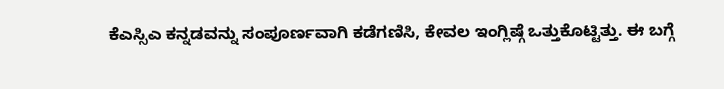ಕೆಎಸ್ಸಿಎ ಕನ್ನಡವನ್ನು ಸಂಪೂರ್ಣವಾಗಿ ಕಡೆಗಣಿಸಿ, ಕೇವಲ ಇಂಗ್ಲಿಷ್ಗೆ ಒತ್ತುಕೊಟ್ಟಿತ್ತು. ಈ ಬಗ್ಗೆ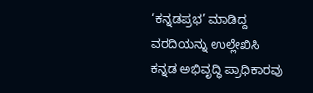‘ಕನ್ನಡಪ್ರಭ’ ಮಾಡಿದ್ದ ವರದಿಯನ್ನು ಉಲ್ಲೇಖಿಸಿ ಕನ್ನಡ ಅಭಿವೃದ್ಧಿ ಪ್ರಾಧಿಕಾರವು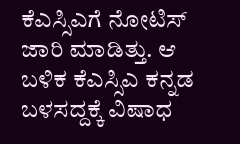ಕೆಎಸ್ಸಿಎಗೆ ನೋಟಿಸ್ ಜಾರಿ ಮಾಡಿತ್ತು. ಆ ಬಳಿಕ ಕೆಎಸ್ಸಿಎ ಕನ್ನಡ ಬಳಸದ್ದಕ್ಕೆ ವಿಷಾಧ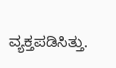ವ್ಯಕ್ತಪಡಿಸಿತ್ತು.